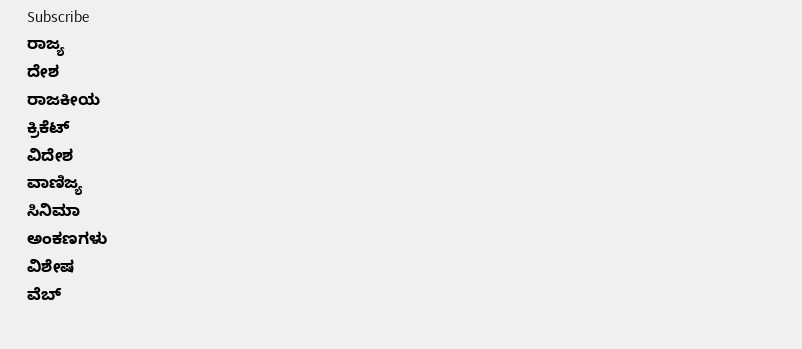Subscribe
ರಾಜ್ಯ
ದೇಶ
ರಾಜಕೀಯ
ಕ್ರಿಕೆಟ್
ವಿದೇಶ
ವಾಣಿಜ್ಯ
ಸಿನಿಮಾ
ಅಂಕಣಗಳು
ವಿಶೇಷ
ವೆಬ್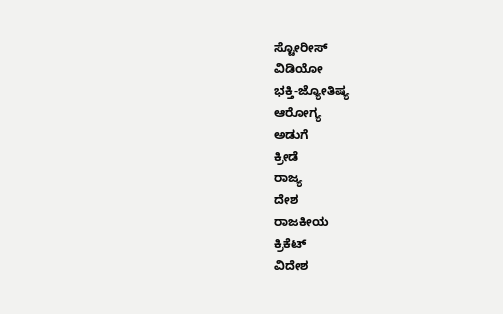ಸ್ಟೋರೀಸ್
ವಿಡಿಯೋ
ಭಕ್ತಿ-ಜ್ಯೋತಿಷ್ಯ
ಆರೋಗ್ಯ
ಅಡುಗೆ
ಕ್ರೀಡೆ
ರಾಜ್ಯ
ದೇಶ
ರಾಜಕೀಯ
ಕ್ರಿಕೆಟ್
ವಿದೇಶ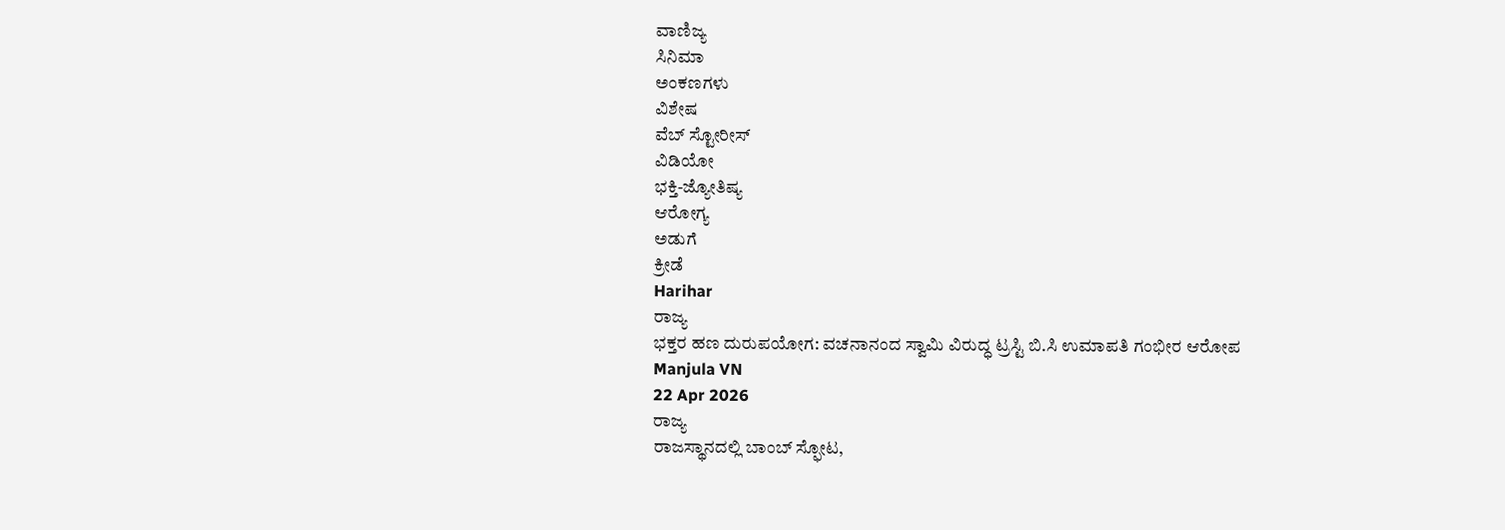ವಾಣಿಜ್ಯ
ಸಿನಿಮಾ
ಅಂಕಣಗಳು
ವಿಶೇಷ
ವೆಬ್ ಸ್ಟೋರೀಸ್
ವಿಡಿಯೋ
ಭಕ್ತಿ-ಜ್ಯೋತಿಷ್ಯ
ಆರೋಗ್ಯ
ಅಡುಗೆ
ಕ್ರೀಡೆ
Harihar
ರಾಜ್ಯ
ಭಕ್ತರ ಹಣ ದುರುಪಯೋಗ: ವಚನಾನಂದ ಸ್ವಾಮಿ ವಿರುದ್ಧ ಟ್ರಸ್ಟಿ ಬಿ.ಸಿ ಉಮಾಪತಿ ಗಂಭೀರ ಆರೋಪ
Manjula VN
22 Apr 2026
ರಾಜ್ಯ
ರಾಜಸ್ಥಾನದಲ್ಲಿ ಬಾಂಬ್ ಸ್ಫೋಟ,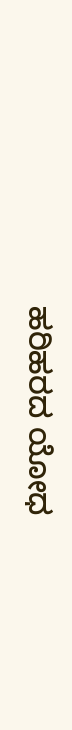ಹರಿಹರದ ಯೋಧ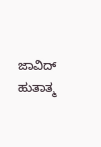ಜಾವಿದ್ ಹುತಾತ್ಮ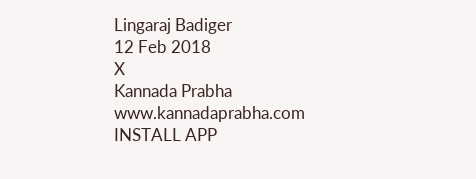Lingaraj Badiger
12 Feb 2018
X
Kannada Prabha
www.kannadaprabha.com
INSTALL APP